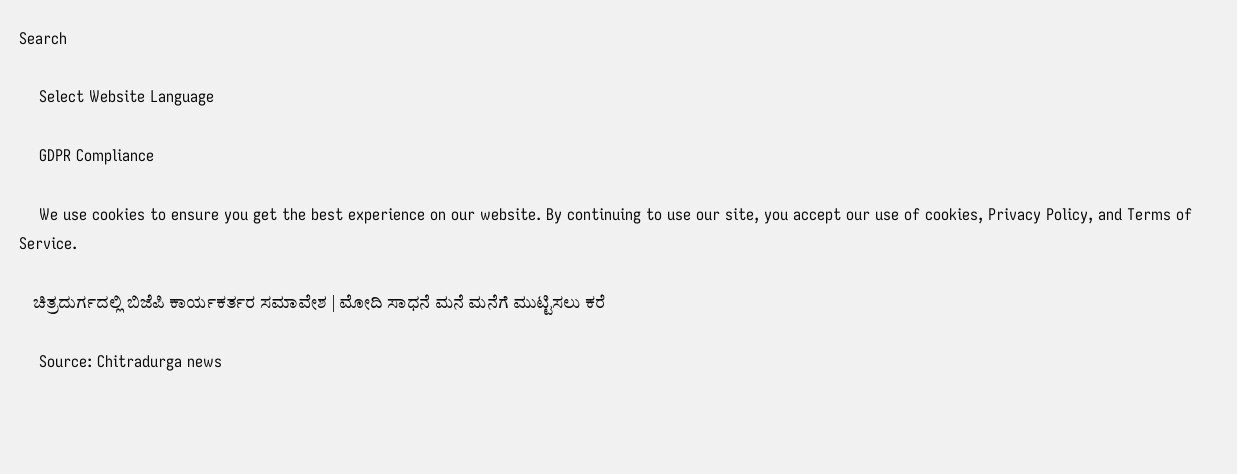Search

    Select Website Language

    GDPR Compliance

    We use cookies to ensure you get the best experience on our website. By continuing to use our site, you accept our use of cookies, Privacy Policy, and Terms of Service.

    ಚಿತ್ರದುರ್ಗದಲ್ಲಿ ಬಿಜೆಪಿ ಕಾರ್ಯಕರ್ತರ ಸಮಾವೇಶ | ಮೋದಿ ಸಾಧನೆ ಮನೆ ಮನೆಗೆ ಮುಟ್ಟಿಸಲು‌ ಕರೆ

    Source: Chitradurga news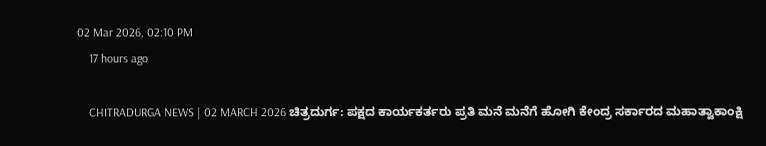02 Mar 2026, 02:10 PM
    17 hours ago

    CHITRADURGA NEWS | 02 MARCH 2026 ಚಿತ್ರದುರ್ಗ: ಪಕ್ಷದ ಕಾರ್ಯಕರ್ತರು ಪ್ರತಿ ಮನೆ ಮನೆಗೆ ಹೋಗಿ ಕೇಂದ್ರ ಸರ್ಕಾರದ ಮಹಾತ್ವಾಕಾಂಕ್ಷಿ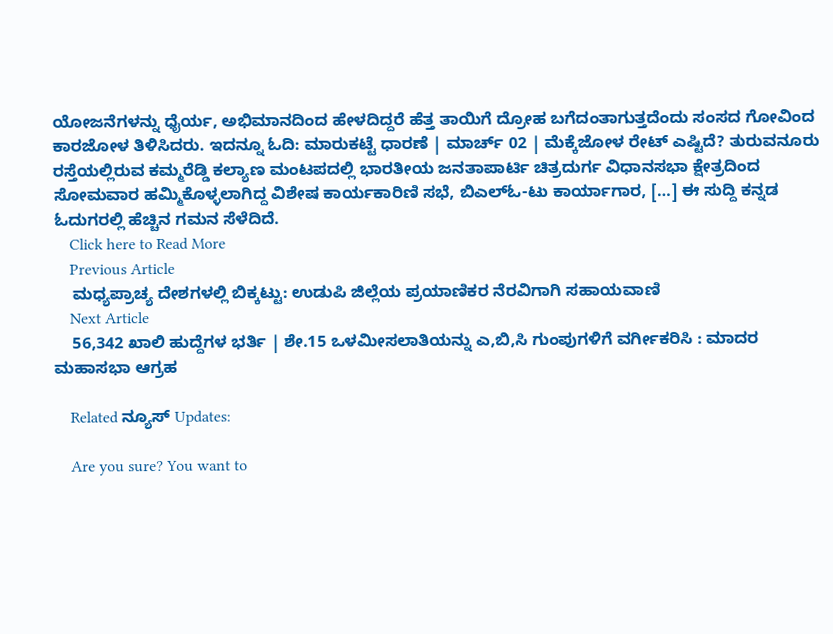ಯೋಜನೆಗಳನ್ನು ಧೈರ್ಯ, ಅಭಿಮಾನದಿಂದ ಹೇಳದಿದ್ದರೆ ಹೆತ್ತ ತಾಯಿಗೆ ದ್ರೋಹ ಬಗೆದಂತಾಗುತ್ತದೆಂದು ಸಂಸದ ಗೋವಿಂದ ಕಾರಜೋಳ ತಿಳಿಸಿದರು. ಇದನ್ನೂ ಓದಿ: ಮಾರುಕಟ್ಟೆ ಧಾರಣೆ | ಮಾರ್ಚ್ 02 | ಮೆಕ್ಕೆಜೋಳ ರೇಟ್ ಎಷ್ಟಿದೆ? ತುರುವನೂರು ರಸ್ತೆಯಲ್ಲಿರುವ ಕಮ್ಮರೆಡ್ಡಿ ಕಲ್ಯಾಣ ಮಂಟಪದಲ್ಲಿ ಭಾರತೀಯ ಜನತಾಪಾರ್ಟಿ ಚಿತ್ರದುರ್ಗ ವಿಧಾನಸಭಾ ಕ್ಷೇತ್ರದಿಂದ ಸೋಮವಾರ ಹಮ್ಮಿಕೊಳ್ಳಲಾಗಿದ್ದ ವಿಶೇಷ ಕಾರ್ಯಕಾರಿಣಿ ಸಭೆ, ಬಿಎಲ್‍ಓ-ಟು ಕಾರ್ಯಾಗಾರ, […] ಈ ಸುದ್ದಿ ಕನ್ನಡ ಓದುಗರಲ್ಲಿ ಹೆಚ್ಚಿನ ಗಮನ ಸೆಳೆದಿದೆ.
    Click here to Read More
    Previous Article
    ಮಧ್ಯಪ್ರಾಚ್ಯ ದೇಶಗಳಲ್ಲಿ ಬಿಕ್ಕಟ್ಟು: ಉಡುಪಿ ಜಿಲ್ಲೆಯ ಪ್ರಯಾಣಿಕರ ನೆರವಿಗಾಗಿ ಸಹಾಯವಾಣಿ
    Next Article
    56,342 ಖಾಲಿ ಹುದ್ದೆಗಳ ಭರ್ತಿ | ಶೇ.15 ಒಳಮೀಸಲಾತಿಯನ್ನು ಎ,ಬಿ,ಸಿ ಗುಂಪುಗಳಿಗೆ ವರ್ಗೀಕರಿಸಿ : ಮಾದರ ಮಹಾಸಭಾ ಆಗ್ರಹ

    Related ನ್ಯೂಸ್ Updates:

    Are you sure? You want to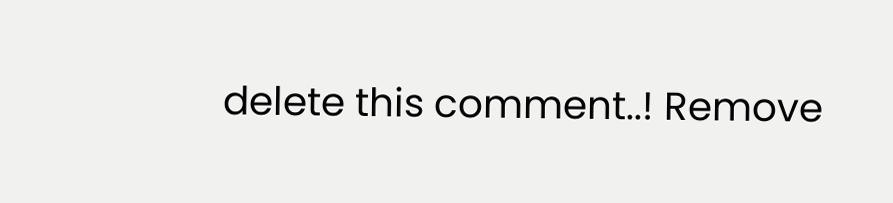delete this comment..! Remove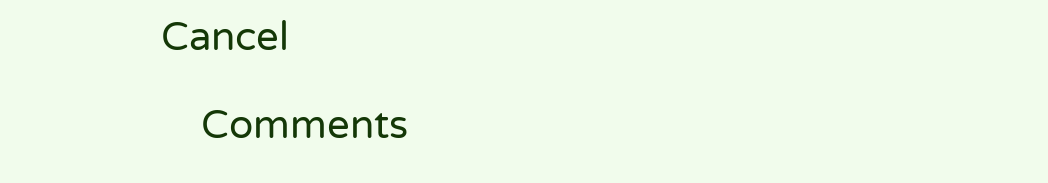Cancel

    Comments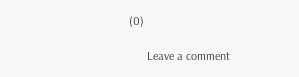(0)

      Leave a comment